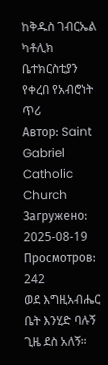ከቅዱስ ገብርኤል ካቶሊክ ቤተክርስቲያን የቀረበ የአብሮነት ጥሪ
Автор: Saint Gabriel Catholic Church
Загружено: 2025-08-19
Просмотров: 242
ወደ እግዚአብሔር ቤት እንሂድ ባሉኝ ጊዜ ደስ አለኝ።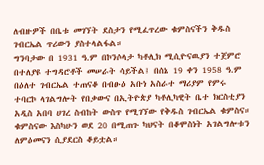ለብዙዎች በቤቱ መገኘት ደስታን የሚፈጥረው ቁምስናችን ቅዱስ ገብርኤል ጥሪውን ያስተላልፋል።
ግንባታው በ 1931 ዓ.ም በኮንሶላታ ካቶሊክ ሚሲዮናዉያን ተጀምሮ በተለያዩ ተግዳሮቶች መሠራት ሳይችል፤ በሰኔ 19 ቀን 1958 ዓ.ም በዕለተ ገብርኤል ተጠናቆ በብፁዕ አቡነ አስራተ ማሪያም የምሩ ተባርኮ ላገልግሎት የበቃውና በኢትዮጵያ ካቶሊካዊት ቤተ ክርስቲያን አዲስ አበባ ሀገረ ስብከት ውስጥ የሚገኘው የቅዱስ ገብርኤል ቁምስና።
ቁምስናው እስካሁን ወደ 20 በሚጠጉ ካህናት በቆሞስነት አገልግሎቱን ለምዕመናን ሲያደርስ ቆይቷል።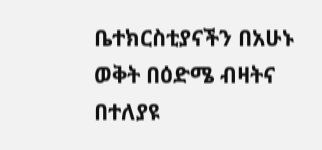ቤተክርስቲያናችን በአሁኑ ወቅት በዕድሜ ብዛትና በተለያዩ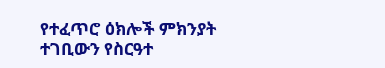የተፈጥሮ ዕክሎች ምክንያት ተገቢውን የስርዓተ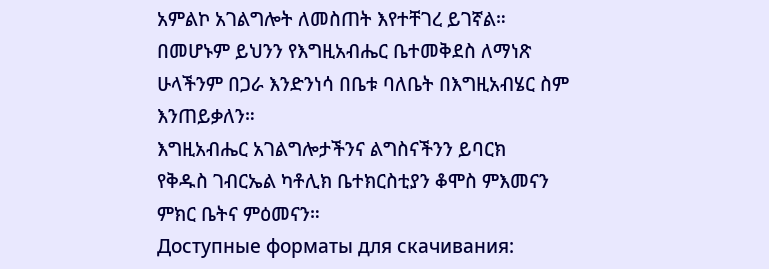አምልኮ አገልግሎት ለመስጠት እየተቸገረ ይገኛል። በመሆኑም ይህንን የእግዚአብሔር ቤተመቅደስ ለማነጽ ሁላችንም በጋራ እንድንነሳ በቤቱ ባለቤት በእግዚአብሄር ስም እንጠይቃለን።
እግዚአብሔር አገልግሎታችንና ልግስናችንን ይባርክ
የቅዱስ ገብርኤል ካቶሊክ ቤተክርስቲያን ቆሞስ ምእመናን ምክር ቤትና ምዕመናን።
Доступные форматы для скачивания: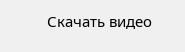Скачать видео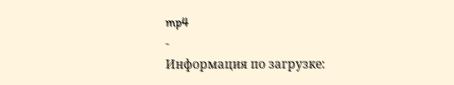mp4
-
Информация по загрузке: